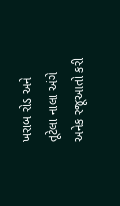ખરાબ રોડ અને તૂટેલા નાલા અંગે અનેક રજૂઆતો કરી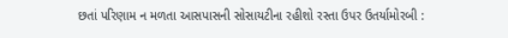છતાં પરિણામ ન મળતા આસપાસની સોસાયટીના રહીશો રસ્તા ઉપર ઉતર્યામોરબી :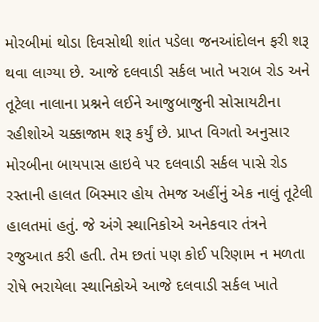મોરબીમાં થોડા દિવસોથી શાંત પડેલા જનઆંદોલન ફરી શરૂ થવા લાગ્યા છે. આજે દલવાડી સર્કલ ખાતે ખરાબ રોડ અને તૂટેલા નાલાના પ્રશ્નને લઈને આજુબાજુની સોસાયટીના રહીશોએ ચક્કાજામ શરૂ કર્યું છે. પ્રાપ્ત વિગતો અનુસાર મોરબીના બાયપાસ હાઇવે પર દલવાડી સર્કલ પાસે રોડ રસ્તાની હાલત બિસ્માર હોય તેમજ અહીંનું એક નાલું તૂટેલી હાલતમાં હતું. જે અંગે સ્થાનિકોએ અનેકવાર તંત્રને રજુઆત કરી હતી. તેમ છતાં પણ કોઈ પરિણામ ન મળતા રોષે ભરાયેલા સ્થાનિકોએ આજે દલવાડી સર્કલ ખાતે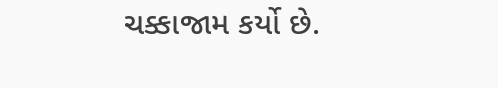ચક્કાજામ કર્યો છે.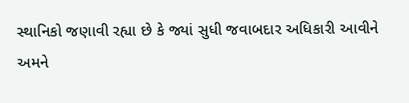સ્થાનિકો જણાવી રહ્યા છે કે જ્યાં સુધી જવાબદાર અધિકારી આવીને અમને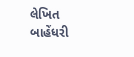લેખિત બાહેંધરી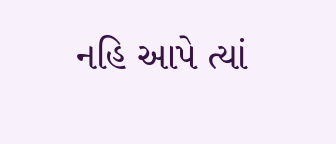નહિ આપે ત્યાં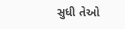સુધી તેઓ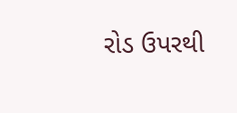રોડ ઉપરથી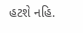હટશે નહિ.